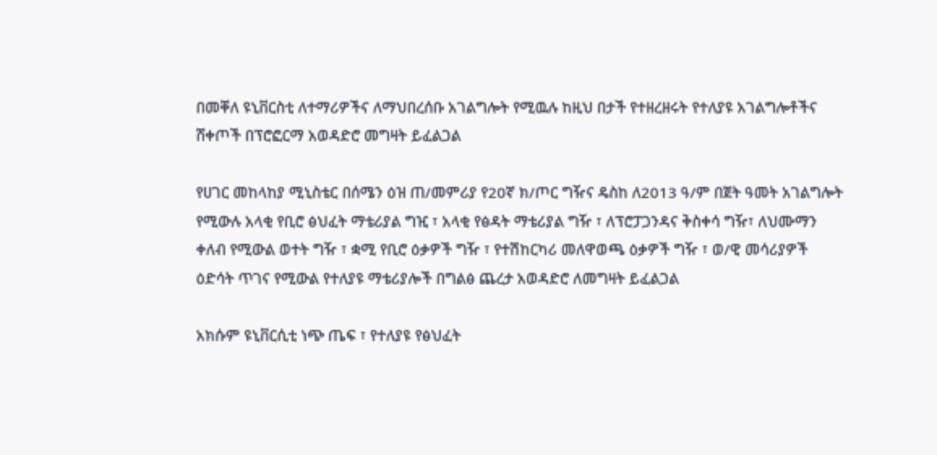በመቐለ ዩኒቨርስቲ ለተማሪዎችና ለማህበረሰቡ አገልግሎት የሚዉሉ ከዚህ በታች የተዘረዘሩት የተለያዩ አገልግሎቶችና ሸቀጦች በፕሮፎርማ አወዳድሮ መግዛት ይፈልጋል

የሀገር መከላከያ ሚኒስቴር በሰሜን ዕዝ ጠ/መምሪያ የ20ኛ ክ/ጦር ግዥና ዴስከ ለ2013 ዓ/ም በጀት ዓመት አገልግሎት የሚውሉ አላቂ የቢሮ ፅህፈት ማቴሪያል ግዢ ፣ አላቂ የፅዳት ማቴሪያል ግዥ ፣ ለፕሮፓጋንዳና ቅስቀሳ ግዥ፣ ለህሙማን ቀለብ የሚውል ወተት ግዥ ፣ ቋሚ የቢሮ ዕቃዎች ግዥ ፣ የተሽከርካሪ መለዋወጫ ዕቃዎች ግዥ ፣ ወ/ዊ መሳሪያዎች ዕድሳት ጥገና የሚውል የተለያዩ ማቴሪያሎች በግልፅ ጨረታ አወዳድሮ ለመግዛት ይፈልጋል

አክሱም ዩኒቨርሲቲ ነጭ ጤፍ ፣ የተለያዩ የፅህፈት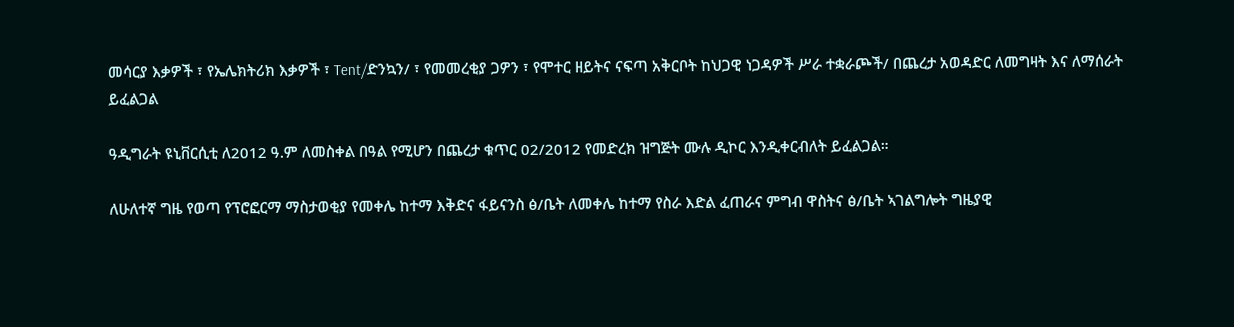መሳርያ እቃዎች ፣ የኤሌክትሪክ እቃዎች ፣ Tent/ድንኳን/ ፣ የመመረቂያ ጋዎን ፣ የሞተር ዘይትና ናፍጣ አቅርቦት ከህጋዊ ነጋዳዎች ሥራ ተቋራጮች/ በጨረታ አወዳድር ለመግዛት እና ለማሰራት ይፈልጋል

ዓዲግራት ዩኒቨርሲቲ ለ2012 ዓ.ም ለመስቀል በዓል የሚሆን በጨረታ ቁጥር 02/2012 የመድረክ ዝግጅት ሙሉ ዲኮር እንዲቀርብለት ይፈልጋል።

ለሁለተኛ ግዜ የወጣ የፕሮፎርማ ማስታወቂያ የመቀሌ ከተማ እቅድና ፋይናንስ ፅ/ቤት ለመቀሌ ከተማ የስራ እድል ፈጠራና ምግብ ዋስትና ፅ/ቤት ኣገልግሎት ግዜያዊ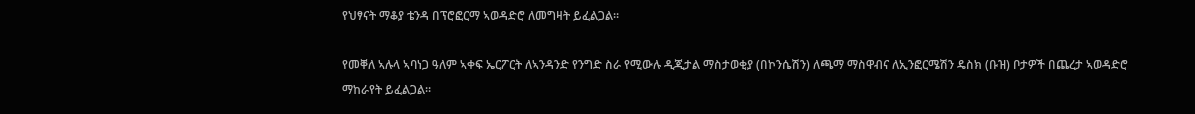የህፃናት ማቆያ ቴንዳ በፕሮፎርማ ኣወዳድሮ ለመግዛት ይፈልጋል፡፡

የመቐለ ኣሉላ ኣባነጋ ዓለም ኣቀፍ ኤርፖርት ለኣንዳንድ የንግድ ስራ የሚውሉ ዲጂታል ማስታወቂያ (በኮንሴሽን) ለጫማ ማስዋብና ለኢንፎርሜሽን ዴስክ (ቡዝ) ቦታዎች በጨረታ ኣወዳድሮ ማከራየት ይፈልጋል።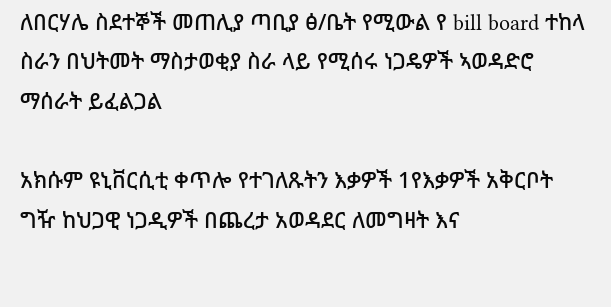ለበርሃሌ ስደተኞች መጠሊያ ጣቢያ ፅ/ቤት የሚውል የ bill board ተከላ ስራን በህትመት ማስታወቂያ ስራ ላይ የሚሰሩ ነጋዴዎች ኣወዳድሮ ማሰራት ይፈልጋል

አክሱም ዩኒቨርሲቲ ቀጥሎ የተገለጹትን እቃዎች 1የእቃዎች አቅርቦት ግዥ ከህጋዊ ነጋዲዎች በጨረታ አወዳደር ለመግዛት እና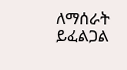ለማሰራት ይፈልጋል